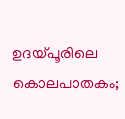ഉദയ്പൂരിലെ കൊലപാതകം;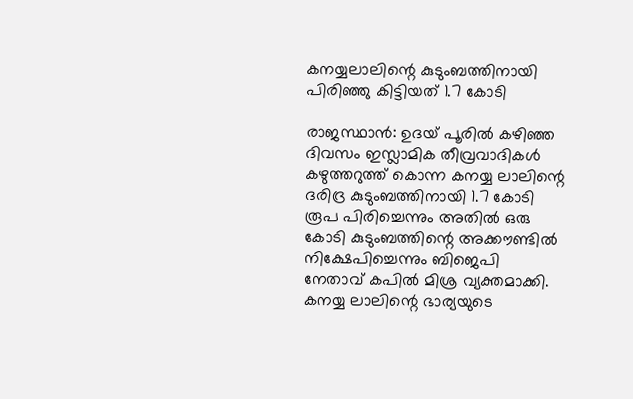കനയ്യലാലിന്റെ കുടുംബത്തിനായി പിരിഞ്ഞു കിട്ടിയത് 1.7 കോടി

രാജസ്ഥാന്‍: ഉദയ് പൂരില്‍ കഴിഞ്ഞ ദിവസം ഇസ്ലാമിക തീവ്രവാദികള്‍ കഴുത്തറുത്ത് കൊന്ന കനയ്യ ലാലിന്റെ ദരിദ്ര കുടുംബത്തിനായി 1.7 കോടി രൂപ പിരിച്ചെന്നും അതില്‍ ഒരു കോടി കുടുംബത്തിന്റെ അക്കൗണ്ടില്‍ നിക്ഷേപിച്ചെന്നും ബിജെപി നേതാവ് കപില്‍ മിശ്ര വ്യക്തമാക്കി. കനയ്യ ലാലിന്റെ ഭാര്യയുടെ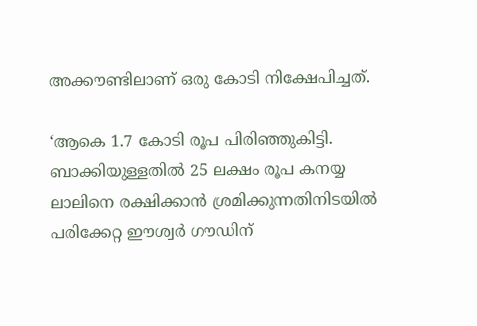അക്കൗണ്ടിലാണ് ഒരു കോടി നിക്ഷേപിച്ചത്.

‘ആകെ 1.7 കോടി രൂപ പിരിഞ്ഞുകിട്ടി. ബാക്കിയുള്ളതില്‍ 25 ലക്ഷം രൂപ കനയ്യ ലാലിനെ രക്ഷിക്കാന്‍ ശ്രമിക്കുന്നതിനിടയില്‍ പരിക്കേറ്റ ഈശ്വര്‍ ഗൗഡിന്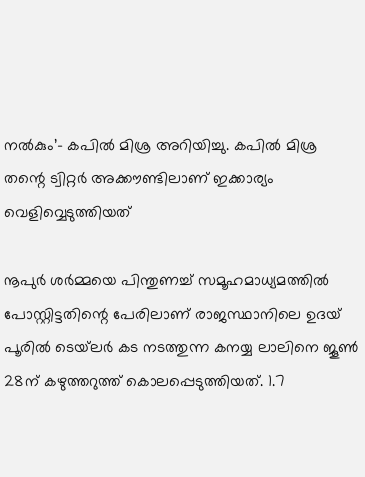നല്‍കും’- കപില്‍ മിശ്ര അറിയിച്ചു. കപില്‍ മിശ്ര തന്റെ ട്വിറ്റര്‍ അക്കൗണ്ടിലാണ് ഇക്കാര്യം വെളിവ്വെടുത്തിയത്

നൂപുര്‍ ശര്‍മ്മയെ പിന്തുണച്ച് സമൂഹമാധ്യമത്തില്‍ പോസ്റ്റിട്ടതിന്റെ പേരിലാണ് രാജസ്ഥാനിലെ ഉദയ് പൂരില്‍ ടെയ്‌ലര്‍ കട നടത്തുന്ന കനയ്യ ലാലിനെ ജൂണ്‍ 28ന് കഴുത്തറുത്ത് കൊലപ്പെടുത്തിയത്. 1.7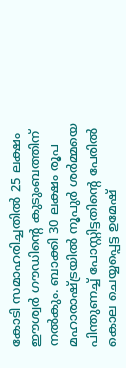കോടി സമാഹരിച്ചതില്‍ 25 ലക്ഷം ഈശ്വര്‍ ഗൗഡിന്റെ കുടുംബത്തിന് നല്‍കും. ബാക്കി 30 ലക്ഷം രൂപ മഹാരാഷ്ട്രയില്‍ നൂപുര്‍ ശര്‍മ്മയെ പിന്തുണച്ച് പോസ്റ്റിട്ടതിന്റെ പേരില്‍ കൊല ചെയ്യപ്പെട്ട ഉമേഷ്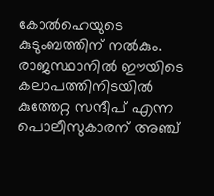കോല്‍ഹെയുടെ കുടുംബത്തിന് നല്‍കും. രാജസ്ഥാനില്‍ ഈയിടെ കലാപത്തിനിടയില്‍ കുത്തേറ്റ സന്ദീപ് എന്ന പൊലീസുകാരന് അഞ്ച്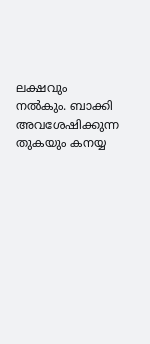ലക്ഷവും നല്‍കും. ബാക്കി അവശേഷിക്കുന്ന തുകയും കനയ്യ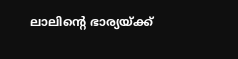ലാലിന്റെ ഭാര്യയ്ക്ക്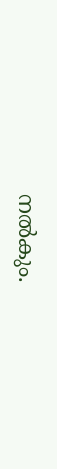നല്‍കും.